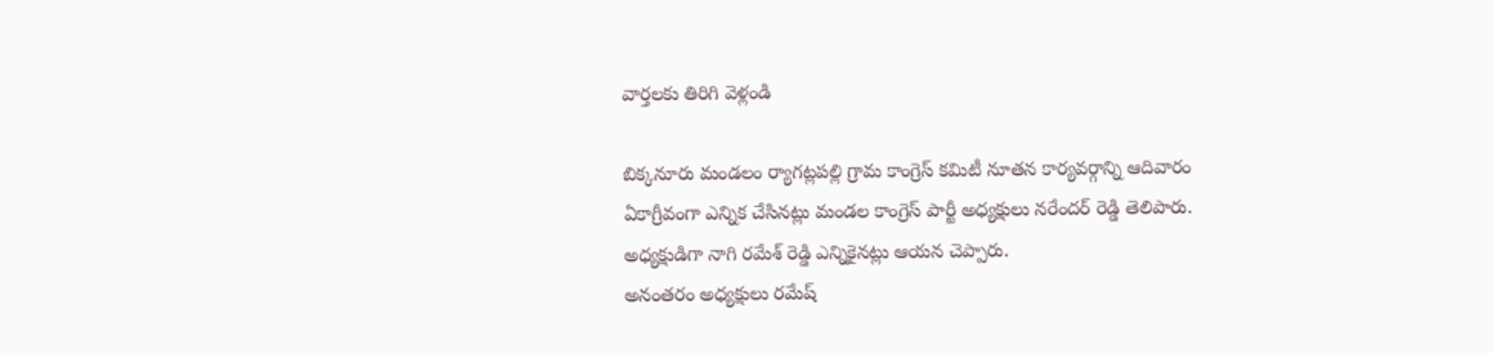వార్తలకు తిరిగి వెళ్లండి

బిక్కనూరు మండలం ర్యాగట్లపల్లి గ్రామ కాంగ్రెస్ కమిటీ నూతన కార్యవర్గాన్ని ఆదివారం ఏకాగ్రీవంగా ఎన్నిక చేసినట్లు మండల కాంగ్రెస్ పార్టీ అధ్యక్షులు నరేందర్ రెడ్డి తెలిపారు. అధ్యక్షుడిగా నాగి రమేశ్ రెడ్డి ఎన్నికైనట్లు ఆయన చెప్పారు.
అనంతరం అధ్యక్షులు రమేష్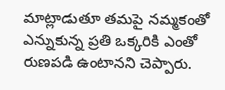మాట్లాడుతూ తమపై నమ్మకంతో ఎన్నుకున్న ప్రతి ఒక్కరికి ఎంతో రుణపడి ఉంటానని చెప్పారు.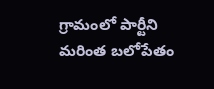గ్రామంలో పార్టీని మరింత బలోపేతం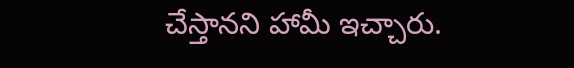చేస్తానని హామీ ఇచ్చారు.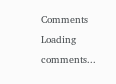Comments
Loading comments...